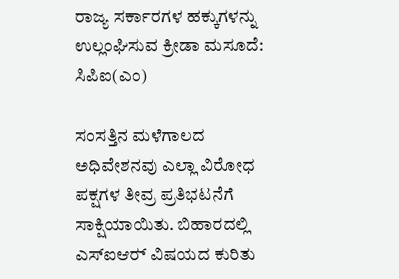ರಾಜ್ಯ ಸರ್ಕಾರಗಳ ಹಕ್ಕುಗಳನ್ನು ಉಲ್ಲಂಘಿಸುವ ಕ್ರೀಡಾ ಮಸೂದೆ: ಸಿಪಿಐ(ಎಂ)

ಸಂಸತ್ತಿನ ಮಳೆಗಾಲದ ಅಧಿವೇಶನವು ಎಲ್ಲಾ ವಿರೋಧ ಪಕ್ಷಗಳ ತೀವ್ರ ಪ್ರತಿಭಟನೆಗೆ ಸಾಕ್ಷಿಯಾಯಿತು. ಬಿಹಾರದಲ್ಲಿ ಎಸ್‍ಐಆರ್‍ ವಿಷಯದ ಕುರಿತು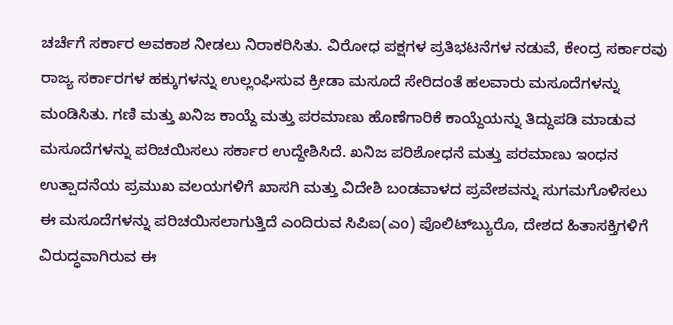ಚರ್ಚೆಗೆ ಸರ್ಕಾರ ಅವಕಾಶ ನೀಡಲು ನಿರಾಕರಿಸಿತು. ವಿರೋಧ ಪಕ್ಷಗಳ ಪ್ರತಿಭಟನೆಗಳ ನಡುವೆ, ಕೇಂದ್ರ ಸರ್ಕಾರವು ರಾಜ್ಯ ಸರ್ಕಾರಗಳ ಹಕ್ಕುಗಳನ್ನು ಉಲ್ಲಂಘಿಸುವ ಕ್ರೀಡಾ ಮಸೂದೆ ಸೇರಿದಂತೆ ಹಲವಾರು ಮಸೂದೆಗಳನ್ನು ಮಂಡಿಸಿತು. ಗಣಿ ಮತ್ತು ಖನಿಜ ಕಾಯ್ದೆ ಮತ್ತು ಪರಮಾಣು ಹೊಣೆಗಾರಿಕೆ ಕಾಯ್ದೆಯನ್ನು ತಿದ್ದುಪಡಿ ಮಾಡುವ ಮಸೂದೆಗಳನ್ನು ಪರಿಚಯಿಸಲು ಸರ್ಕಾರ ಉದ್ದೇಶಿಸಿದೆ. ಖನಿಜ ಪರಿಶೋಧನೆ ಮತ್ತು ಪರಮಾಣು ಇಂಧನ ಉತ್ಪಾದನೆಯ ಪ್ರಮುಖ ವಲಯಗಳಿಗೆ ಖಾಸಗಿ ಮತ್ತು ವಿದೇಶಿ ಬಂಡವಾಳದ ಪ್ರವೇಶವನ್ನು ಸುಗಮಗೊಳಿಸಲು ಈ ಮಸೂದೆಗಳನ್ನು ಪರಿಚಯಿಸಲಾಗುತ್ತಿದೆ ಎಂದಿರುವ ಸಿಪಿಐ(ಎಂ) ಪೊಲಿಟ್‍ಬ್ಯುರೊ, ದೇಶದ ಹಿತಾಸಕ್ತಿಗಳಿಗೆ ವಿರುದ್ಧವಾಗಿರುವ ಈ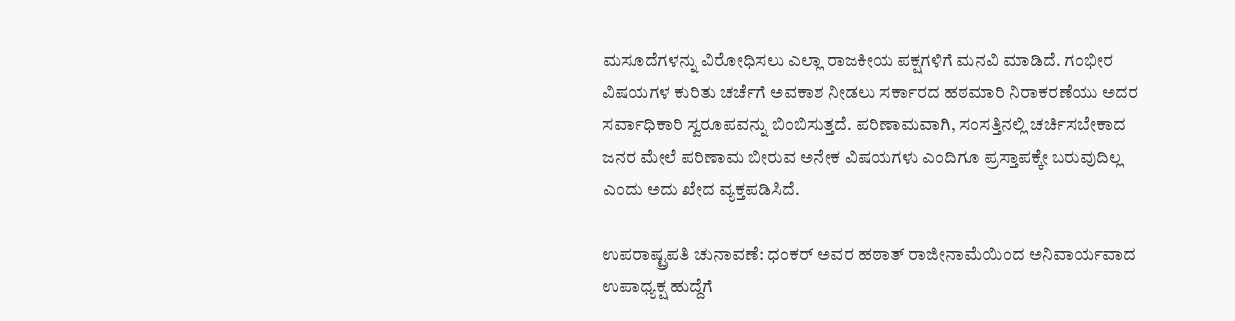ಮಸೂದೆಗಳನ್ನು ವಿರೋಧಿಸಲು ಎಲ್ಲಾ ರಾಜಕೀಯ ಪಕ್ಷಗಳಿಗೆ ಮನವಿ ಮಾಡಿದೆ. ಗಂಭೀರ ವಿಷಯಗಳ ಕುರಿತು ಚರ್ಚೆಗೆ ಅವಕಾಶ ನೀಡಲು ಸರ್ಕಾರದ ಹಠಮಾರಿ ನಿರಾಕರಣೆಯು ಅದರ ಸರ್ವಾಧಿಕಾರಿ ಸ್ವರೂಪವನ್ನು ಬಿಂಬಿಸುತ್ತದೆ. ಪರಿಣಾಮವಾಗಿ, ಸಂಸತ್ತಿನಲ್ಲಿ ಚರ್ಚಿಸಬೇಕಾದ ಜನರ ಮೇಲೆ ಪರಿಣಾಮ ಬೀರುವ ಅನೇಕ ವಿಷಯಗಳು ಎಂದಿಗೂ ಪ್ರಸ್ತಾಪಕ್ಕೇ ಬರುವುದಿಲ್ಲ ಎಂದು ಅದು ಖೇದ ವ್ಯಕ್ತಪಡಿಸಿದೆ.

ಉಪರಾಷ್ಟ್ರಪತಿ ಚುನಾವಣೆ: ಧಂಕರ್ ಅವರ ಹಠಾತ್ ರಾಜೀನಾಮೆಯಿಂದ ಅನಿವಾರ್ಯವಾದ ಉಪಾಧ್ಯಕ್ಷ ಹುದ್ದೆಗೆ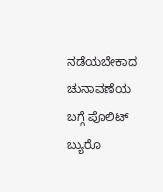ನಡೆಯಬೇಕಾದ ಚುನಾವಣೆಯ ಬಗ್ಗೆ ಪೊಲಿಟ್ ಬ್ಯುರೊ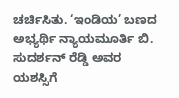ಚರ್ಚಿಸಿತು. ‘ಇಂಡಿಯ’ ಬಣದ  ಅಭ್ಯರ್ಥಿ ನ್ಯಾಯಮೂರ್ತಿ ಬಿ. ಸುದರ್ಶನ್ ರೆಡ್ಡಿ ಅವರ ಯಶಸ್ಸಿಗೆ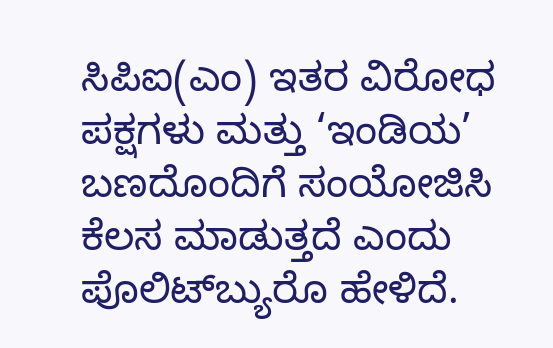ಸಿಪಿಐ(ಎಂ) ಇತರ ವಿರೋಧ ಪಕ್ಷಗಳು ಮತ್ತು ‘ಇಂಡಿಯ’ ಬಣದೊಂದಿಗೆ ಸಂಯೋಜಿಸಿ ಕೆಲಸ ಮಾಡುತ್ತದೆ ಎಂದು ಪೊಲಿಟ್‍ಬ್ಯುರೊ ಹೇಳಿದೆ.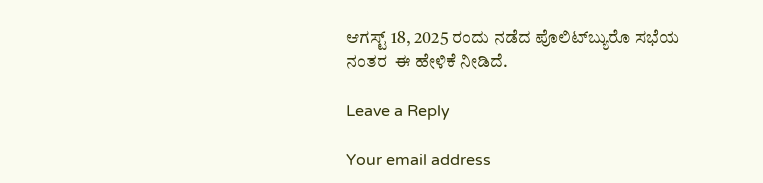ಆಗಸ್ಟ್ 18, 2025 ರಂದು ನಡೆದ ಪೊಲಿಟ್‍ಬ್ಯುರೊ ಸಭೆಯ ನಂತರ  ಈ ಹೇಳಿಕೆ ನೀಡಿದೆ.

Leave a Reply

Your email address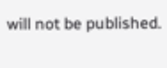will not be published.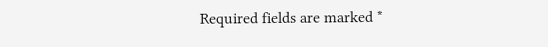Required fields are marked *